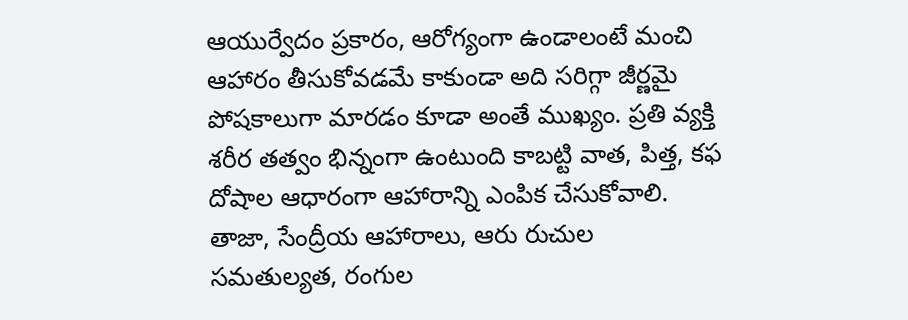ఆయుర్వేదం ప్రకారం, ఆరోగ్యంగా ఉండాలంటే మంచి ఆహారం తీసుకోవడమే కాకుండా అది సరిగ్గా జీర్ణమై పోషకాలుగా మారడం కూడా అంతే ముఖ్యం. ప్రతి వ్యక్తి శరీర తత్వం భిన్నంగా ఉంటుంది కాబట్టి వాత, పిత్త, కఫ దోషాల ఆధారంగా ఆహారాన్ని ఎంపిక చేసుకోవాలి. తాజా, సేంద్రీయ ఆహారాలు, ఆరు రుచుల సమతుల్యత, రంగుల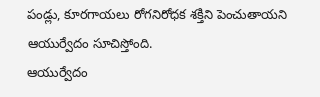పండ్లు, కూరగాయలు రోగనిరోధక శక్తిని పెంచుతాయని ఆయుర్వేదం సూచిస్తోంది.
ఆయుర్వేదం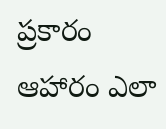ప్రకారం ఆహారం ఎలా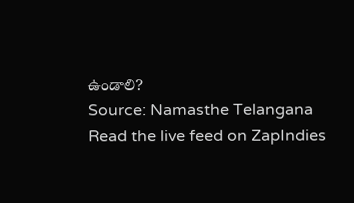ఉండాలి?
Source: Namasthe Telangana
Read the live feed on ZapIndies